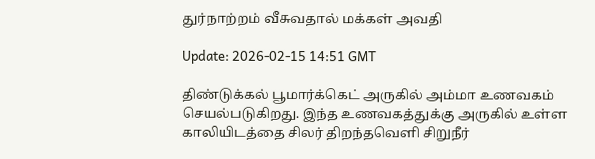துர்நாற்றம் வீசுவதால் மக்கள் அவதி

Update: 2026-02-15 14:51 GMT

திண்டுக்கல் பூமார்க்கெட் அருகில் அம்மா உணவகம் செயல்படுகிறது. இந்த உணவகத்துக்கு அருகில் உள்ள காலியிடத்தை சிலர் திறந்தவெளி சிறுநீர்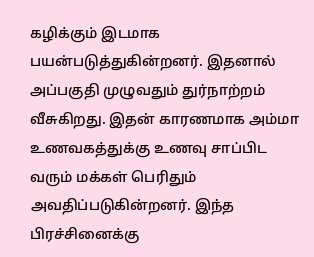கழிக்கும் இடமாக பயன்படுத்துகின்றனர். இதனால் அப்பகுதி முழுவதும் துர்நாற்றம் வீசுகிறது. இதன் காரணமாக அம்மா உணவகத்துக்கு உணவு சாப்பிட வரும் மக்கள் பெரிதும் அவதிப்படுகின்றனர். இந்த பிரச்சினைக்கு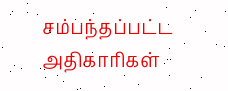சம்பந்தப்பட்ட அதிகாரிகள்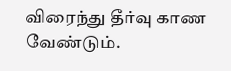விரைந்து தீர்வு காண வேண்டும்.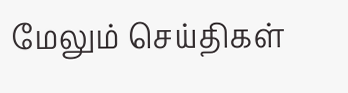மேலும் செய்திகள்